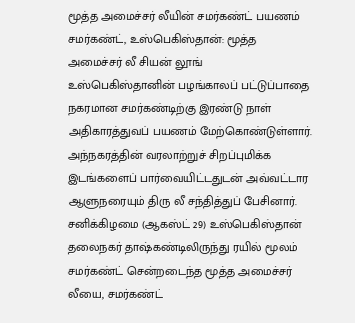மூத்த அமைச்சர் லீயின் சமர்கண்ட் பயணம்
சமர்கண்ட், உஸ்பெகிஸ்தான்: மூத்த அமைச்சர் லீ சியன் லூங் உஸ்பெகிஸ்தானின் பழங்காலப் பட்டுப்பாதை நகரமான சமர்கண்டிற்கு இரண்டு நாள் அதிகாரத்துவப் பயணம் மேற்கொண்டுள்ளார். அந்நகரத்தின் வரலாற்றுச் சிறப்புமிக்க இடங்களைப் பார்வையிட்டதுடன் அவ்வட்டார ஆளுநரையும் திரு லீ சந்தித்துப் பேசினார்.
சனிக்கிழமை (ஆகஸ்ட் 29) உஸ்பெகிஸ்தான் தலைநகர் தாஷ்கண்டிலிருந்து ரயில் மூலம் சமர்கண்ட் சென்றடைந்த மூத்த அமைச்சர் லீயை, சமர்கண்ட்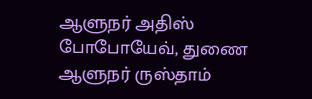ஆளுநர் அதிஸ் போபோயேவ், துணை ஆளுநர் ருஸ்தாம்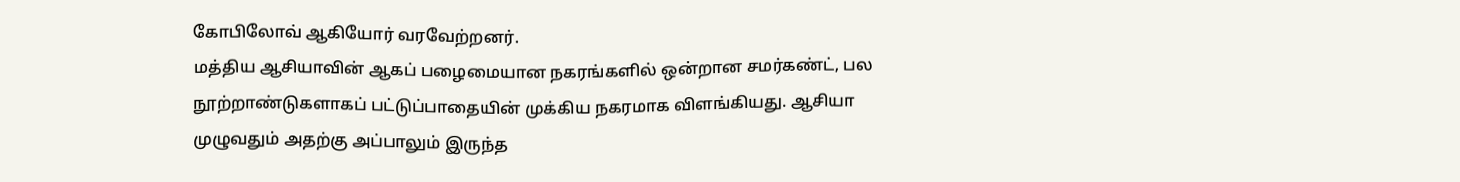கோபிலோவ் ஆகியோர் வரவேற்றனர்.
மத்திய ஆசியாவின் ஆகப் பழைமையான நகரங்களில் ஒன்றான சமர்கண்ட், பல நூற்றாண்டுகளாகப் பட்டுப்பாதையின் முக்கிய நகரமாக விளங்கியது. ஆசியா முழுவதும் அதற்கு அப்பாலும் இருந்த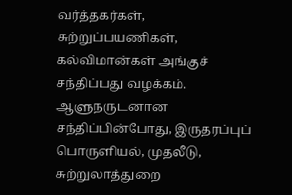வர்த்தகர்கள், சுற்றுப்பயணிகள், கல்விமான்கள் அங்குச் சந்திப்பது வழக்கம்.
ஆளுநருடனான சந்திப்பின்போது, இருதரப்புப் பொருளியல், முதலீடு, சுற்றுலாத்துறை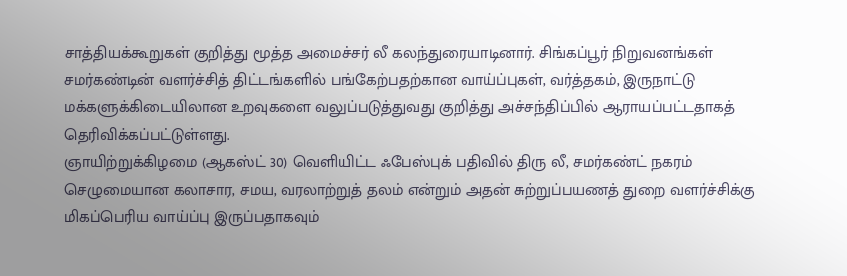சாத்தியக்கூறுகள் குறித்து மூத்த அமைச்சர் லீ கலந்துரையாடினார். சிங்கப்பூர் நிறுவனங்கள் சமர்கண்டின் வளர்ச்சித் திட்டங்களில் பங்கேற்பதற்கான வாய்ப்புகள், வர்த்தகம், இருநாட்டு மக்களுக்கிடையிலான உறவுகளை வலுப்படுத்துவது குறித்து அச்சந்திப்பில் ஆராயப்பட்டதாகத் தெரிவிக்கப்பட்டுள்ளது.
ஞாயிற்றுக்கிழமை (ஆகஸ்ட் 30) வெளியிட்ட ஃபேஸ்புக் பதிவில் திரு லீ, சமர்கண்ட் நகரம் செழுமையான கலாசார, சமய, வரலாற்றுத் தலம் என்றும் அதன் சுற்றுப்பயணத் துறை வளர்ச்சிக்கு மிகப்பெரிய வாய்ப்பு இருப்பதாகவும்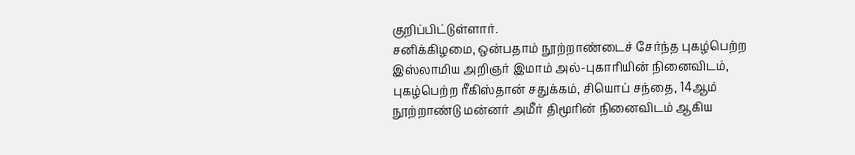குறிப்பிட்டுள்ளார்.
சனிக்கிழமை, ஒன்பதாம் நூற்றாண்டைச் சேர்ந்த புகழ்பெற்ற இஸ்லாமிய அறிஞர் இமாம் அல்-புகாரியின் நினைவிடம், புகழ்பெற்ற ரீகிஸ்தான் சதுக்கம், சியொப் சந்தை, 14ஆம் நூற்றாண்டு மன்னர் அமீர் திமூரின் நினைவிடம் ஆகிய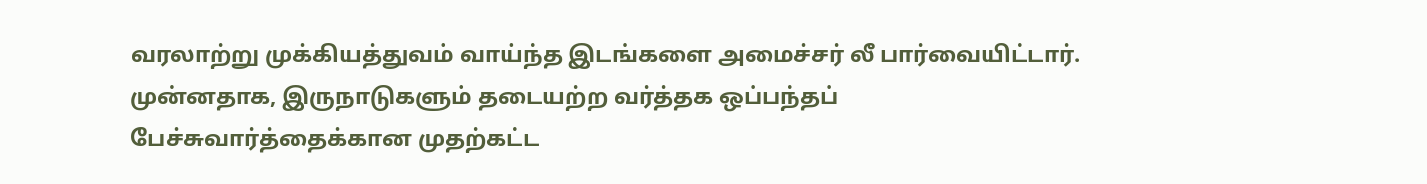வரலாற்று முக்கியத்துவம் வாய்ந்த இடங்களை அமைச்சர் லீ பார்வையிட்டார்.
முன்னதாக, இருநாடுகளும் தடையற்ற வர்த்தக ஒப்பந்தப் பேச்சுவார்த்தைக்கான முதற்கட்ட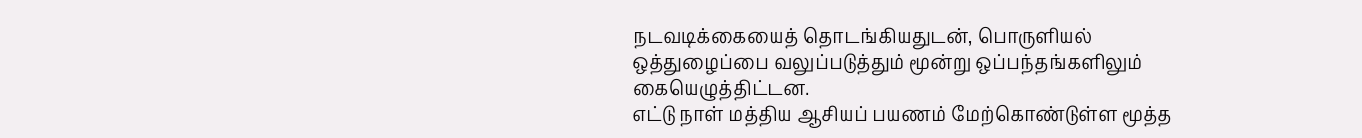நடவடிக்கையைத் தொடங்கியதுடன், பொருளியல் ஒத்துழைப்பை வலுப்படுத்தும் மூன்று ஒப்பந்தங்களிலும் கையெழுத்திட்டன.
எட்டு நாள் மத்திய ஆசியப் பயணம் மேற்கொண்டுள்ள மூத்த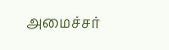அமைச்சர்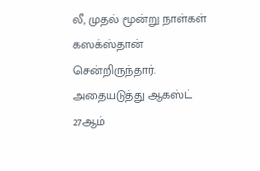லீ, முதல் மூன்று நாள்கள் கஸக்ஸ்தான் சென்றிருந்தார். அதையடுத்து ஆகஸ்ட் 27ஆம்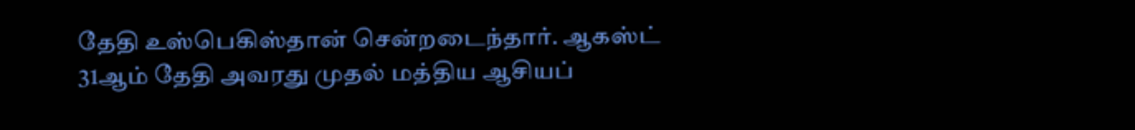தேதி உஸ்பெகிஸ்தான் சென்றடைந்தார். ஆகஸ்ட் 31ஆம் தேதி அவரது முதல் மத்திய ஆசியப்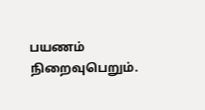பயணம் நிறைவுபெறும்.